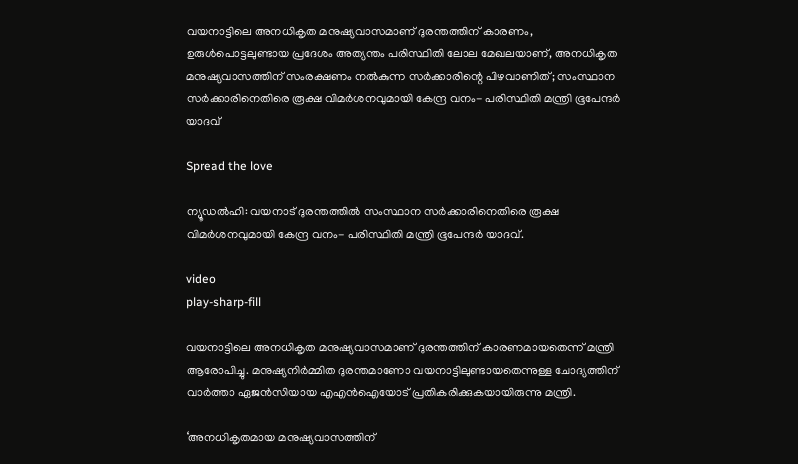വയനാട്ടിലെ അനധികൃത മനുഷ്യവാസമാണ് ദുരന്തത്തിന് കാരണം, ഉരുൾപൊട്ടലുണ്ടായ പ്രദേശം അത്യന്തം പരിസ്ഥിതി ലോല മേഖലയാണ്, അനധികൃത മനുഷ്യവാസത്തിന് സംരക്ഷണം നൽകുന്ന സർക്കാരിന്റെ പിഴവാണിത്; സംസ്ഥാന സർക്കാരിനെതിരെ രൂക്ഷ വിമർശനവുമായി കേന്ദ്ര വനം- പരിസ്ഥിതി മന്ത്രി ഭൂപേന്ദർ യാദവ്

Spread the love

ന്യൂഡൽഹി: വയനാട് ദുരന്തത്തിൽ സംസ്ഥാന സർക്കാരിനെതിരെ രൂക്ഷ വിമർശനവുമായി കേന്ദ്ര വനം- പരിസ്ഥിതി മന്ത്രി ഭൂപേന്ദർ യാദവ്.

video
play-sharp-fill

വയനാട്ടിലെ അനധികൃത മനുഷ്യവാസമാണ് ദുരന്തത്തിന് കാരണമായതെന്ന് മന്ത്രി ആരോപിച്ചു. മനുഷ്യനിർമ്മിത ദുരന്തമാണോ വയനാട്ടിലുണ്ടായതെന്നുള്ള ചോദ്യത്തിന് വാർത്താ ഏജൻസിയായ എഎൻഐയോട് പ്രതികരിക്കുകയായിരുന്നു മന്ത്രി.

‘അനധികൃതമായ മനുഷ്യവാസത്തിന്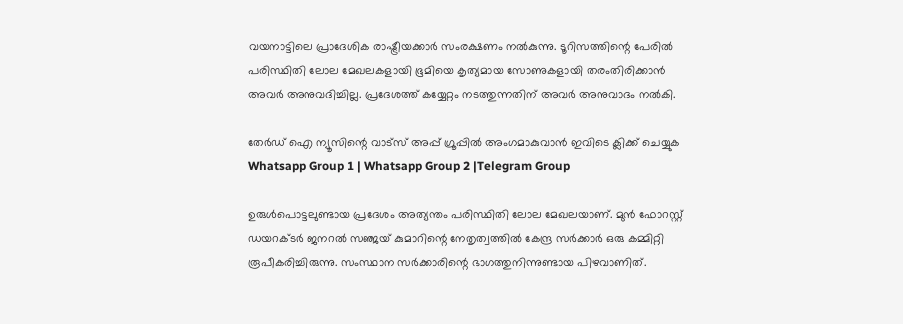വയനാട്ടിലെ പ്രാദേശിക രാഷ്ട്രീയക്കാർ സംരക്ഷണം നൽകുന്നു. ടൂറിസത്തിന്റെ പേരിൽ പരിസ്ഥിതി ലോല മേഖലകളായി ഭൂമിയെ കൃത്യമായ സോണുകളായി തരംതിരിക്കാൻ അവർ അനുവദിച്ചില്ല. പ്രദേശത്ത് കയ്യേറ്റം നടത്തുന്നതിന് അവർ അനുവാദം നൽകി.

തേർഡ് ഐ ന്യൂസിന്റെ വാട്സ് അപ്പ് ഗ്രൂപ്പിൽ അംഗമാകുവാൻ ഇവിടെ ക്ലിക്ക് ചെയ്യുക
Whatsapp Group 1 | Whatsapp Group 2 |Telegram Group

ഉരുൾപൊട്ടലുണ്ടായ പ്രദേശം അത്യന്തം പരിസ്ഥിതി ലോല മേഖലയാണ്. മുൻ ഫോറസ്റ്റ് ഡയറക്‌ടർ ജനറൽ സഞ്ജയ് കുമാറിന്റെ നേതൃത്വത്തിൽ കേന്ദ്ര സർക്കാർ ഒരു കമ്മിറ്റി രൂപീകരിച്ചിരുന്നു. സംസ്ഥാന സർക്കാരിന്റെ ഭാഗത്തുനിന്നുണ്ടായ പിഴവാണിത്.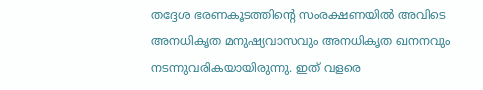തദ്ദേശ ഭരണകൂടത്തിന്റെ സംരക്ഷണയിൽ അവിടെ അനധികൃത മനുഷ്യവാസവും അനധികൃത ഖനനവും നടന്നുവരികയായിരുന്നു. ഇത് വളരെ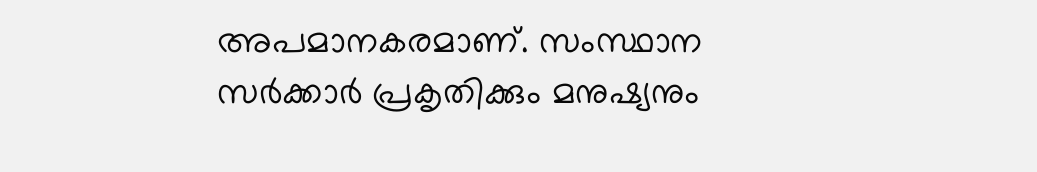അപമാനകരമാണ്. സംസ്ഥാന സർക്കാർ പ്രകൃതിക്കും മനുഷ്യനും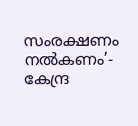സംരക്ഷണം നൽകണം’- കേന്ദ്ര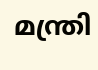മന്ത്രി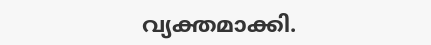വ്യക്തമാക്കി.